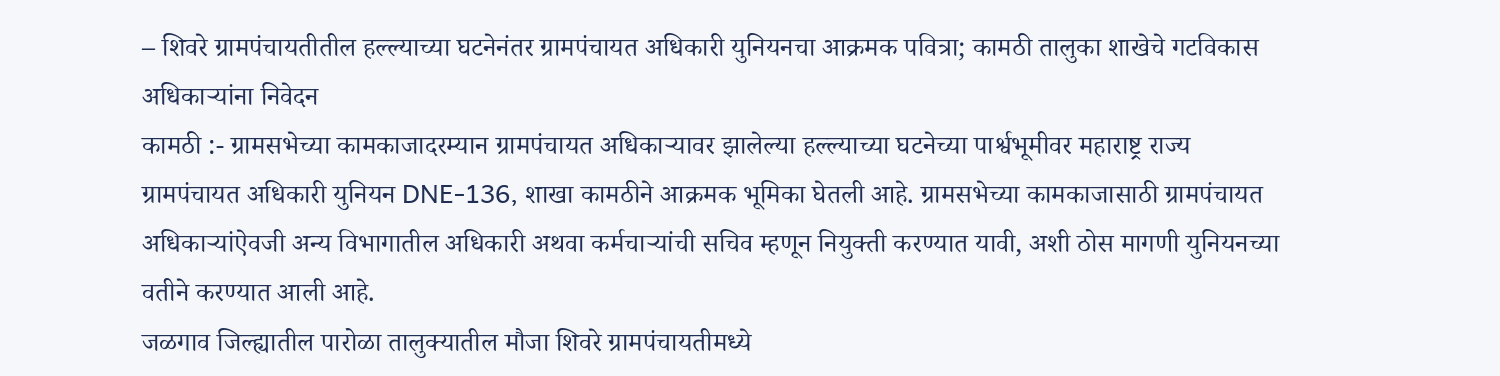– शिवरे ग्रामपंचायतीतील हल्ल्याच्या घटनेनंतर ग्रामपंचायत अधिकारी युनियनचा आक्रमक पवित्रा; कामठी तालुका शाखेचे गटविकास अधिकाऱ्यांना निवेदन
कामठी :- ग्रामसभेच्या कामकाजादरम्यान ग्रामपंचायत अधिकाऱ्यावर झालेल्या हल्ल्याच्या घटनेच्या पार्श्वभूमीवर महाराष्ट्र राज्य ग्रामपंचायत अधिकारी युनियन DNE-136, शाखा कामठीने आक्रमक भूमिका घेतली आहे. ग्रामसभेच्या कामकाजासाठी ग्रामपंचायत अधिकाऱ्यांऐवजी अन्य विभागातील अधिकारी अथवा कर्मचाऱ्यांची सचिव म्हणून नियुक्ती करण्यात यावी, अशी ठोस मागणी युनियनच्या वतीने करण्यात आली आहे.
जळगाव जिल्ह्यातील पारोळा तालुक्यातील मौजा शिवरे ग्रामपंचायतीमध्ये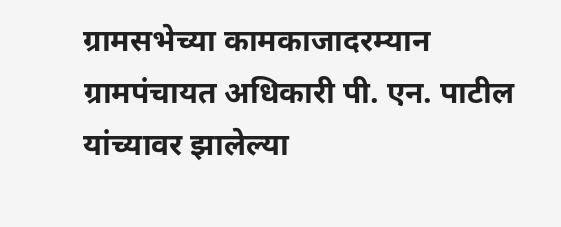ग्रामसभेच्या कामकाजादरम्यान ग्रामपंचायत अधिकारी पी. एन. पाटील यांच्यावर झालेल्या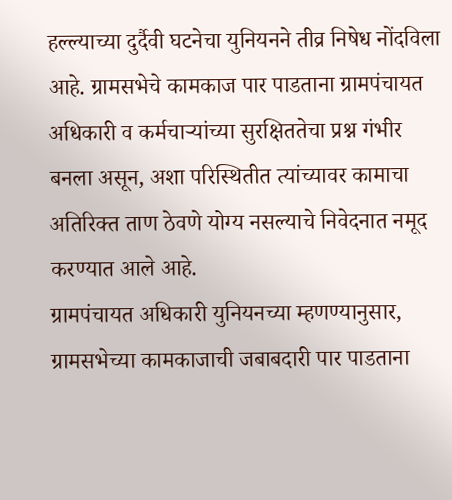हल्ल्याच्या दुर्दैवी घटनेचा युनियनने तीव्र निषेध नोंदविला आहे. ग्रामसभेचे कामकाज पार पाडताना ग्रामपंचायत अधिकारी व कर्मचाऱ्यांच्या सुरक्षिततेचा प्रश्न गंभीर बनला असून, अशा परिस्थितीत त्यांच्यावर कामाचा अतिरिक्त ताण ठेवणे योग्य नसल्याचे निवेदनात नमूद करण्यात आले आहे.
ग्रामपंचायत अधिकारी युनियनच्या म्हणण्यानुसार, ग्रामसभेच्या कामकाजाची जबाबदारी पार पाडताना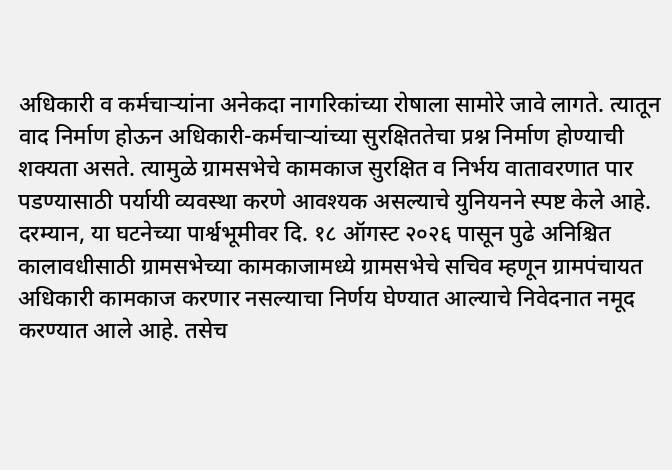अधिकारी व कर्मचाऱ्यांना अनेकदा नागरिकांच्या रोषाला सामोरे जावे लागते. त्यातून वाद निर्माण होऊन अधिकारी-कर्मचाऱ्यांच्या सुरक्षिततेचा प्रश्न निर्माण होण्याची शक्यता असते. त्यामुळे ग्रामसभेचे कामकाज सुरक्षित व निर्भय वातावरणात पार पडण्यासाठी पर्यायी व्यवस्था करणे आवश्यक असल्याचे युनियनने स्पष्ट केले आहे.
दरम्यान, या घटनेच्या पार्श्वभूमीवर दि. १८ ऑगस्ट २०२६ पासून पुढे अनिश्चित कालावधीसाठी ग्रामसभेच्या कामकाजामध्ये ग्रामसभेचे सचिव म्हणून ग्रामपंचायत अधिकारी कामकाज करणार नसल्याचा निर्णय घेण्यात आल्याचे निवेदनात नमूद करण्यात आले आहे. तसेच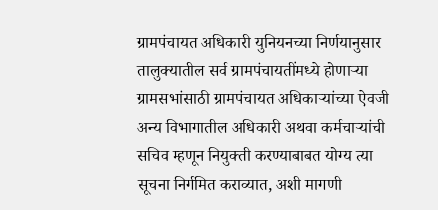ग्रामपंचायत अधिकारी युनियनच्या निर्णयानुसार तालुक्यातील सर्व ग्रामपंचायतींमध्ये होणाऱ्या ग्रामसभांसाठी ग्रामपंचायत अधिकाऱ्यांच्या ऐवजी अन्य विभागातील अधिकारी अथवा कर्मचाऱ्यांची सचिव म्हणून नियुक्ती करण्याबाबत योग्य त्या सूचना निर्गमित कराव्यात, अशी मागणी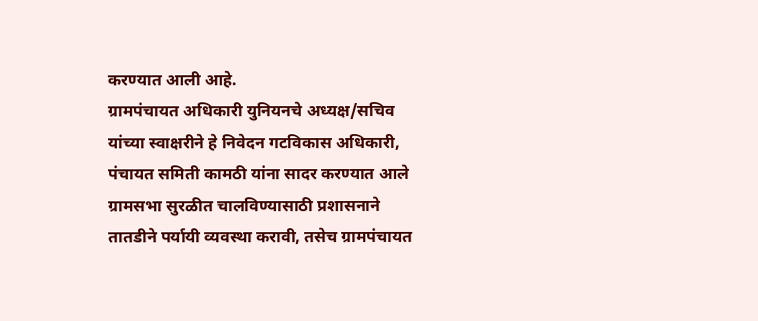करण्यात आली आहे.
ग्रामपंचायत अधिकारी युनियनचे अध्यक्ष/सचिव यांच्या स्वाक्षरीने हे निवेदन गटविकास अधिकारी, पंचायत समिती कामठी यांना सादर करण्यात आले ग्रामसभा सुरळीत चालविण्यासाठी प्रशासनाने तातडीने पर्यायी व्यवस्था करावी, तसेच ग्रामपंचायत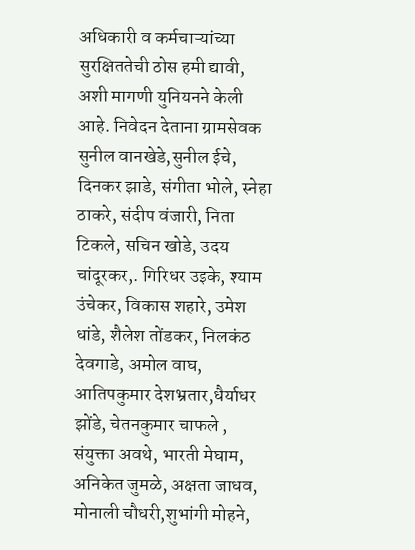अधिकारी व कर्मचाऱ्यांच्या सुरक्षिततेची ठोस हमी द्यावी, अशी मागणी युनियनने केली आहे. निवेदन देताना ग्रामसेवक सुनील वानखेडे,सुनील ईचे, दिनकर झाडे, संगीता भोले, स्नेहा ठाकरे, संदीप वंजारी, निता टिकले, सचिन खोडे, उदय चांदूरकर,. गिरिधर उइके, श्याम उंचेकर, विकास शहारे, उमेश धांडे, शैलेश तोंडकर, निलकंठ देवगाडे, अमोल वाघ, आतिपकुमार देशभ्रतार,धैर्याधर झोंडे, चेतनकुमार चाफले , संयुक्ता अवथे, भारती मेघाम, अनिकेत जुमळे, अक्षता जाधव, मोनाली चौधरी,शुभांगी मोहने,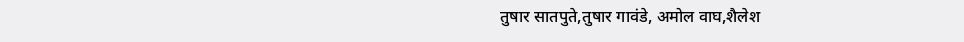तुषार सातपुते,तुषार गावंडे, अमोल वाघ,शैलेश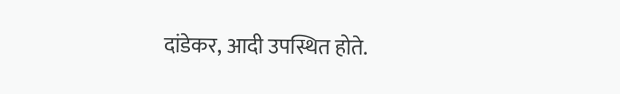दांडेकर, आदी उपस्थित होते.